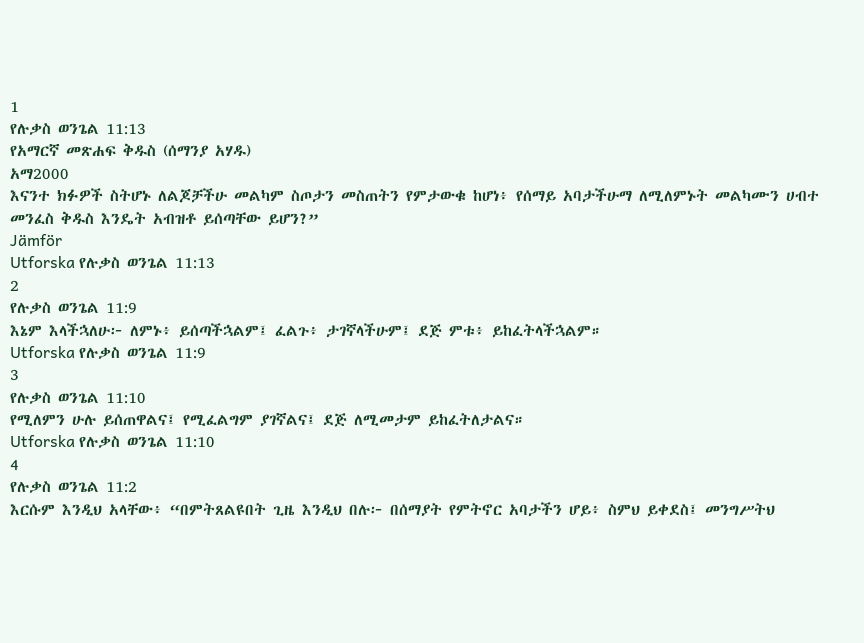1
የሉቃስ ወንጌል 11:13
የአማርኛ መጽሐፍ ቅዱስ (ሰማንያ አሃዱ)
አማ2000
እናንተ ክፉዎች ስትሆኑ ለልጆቻችሁ መልካም ስጦታን መስጠትን የምታውቁ ከሆነ፥ የሰማይ አባታችሁማ ለሚለምኑት መልካሙን ሀብተ መንፈስ ቅዱስ እንዴት አብዝቶ ይሰጣቸው ይሆን?”
Jämför
Utforska የሉቃስ ወንጌል 11:13
2
የሉቃስ ወንጌል 11:9
እኔም እላችኋለሁ፦ ለምኑ፥ ይሰጣችኋልም፤ ፈልጉ፥ ታገኛላችሁም፤ ደጅ ምቱ፥ ይከፈትላችኋልም።
Utforska የሉቃስ ወንጌል 11:9
3
የሉቃስ ወንጌል 11:10
የሚለምን ሁሉ ይሰጠዋልና፤ የሚፈልግም ያገኛልና፤ ደጅ ለሚመታም ይከፈትለታልና።
Utforska የሉቃስ ወንጌል 11:10
4
የሉቃስ ወንጌል 11:2
እርሱም እንዲህ አላቸው፥ “በምትጸልዩበት ጊዜ እንዲህ በሉ፦ በሰማያት የምትኖር አባታችን ሆይ፥ ስምህ ይቀደስ፤ መንግሥትህ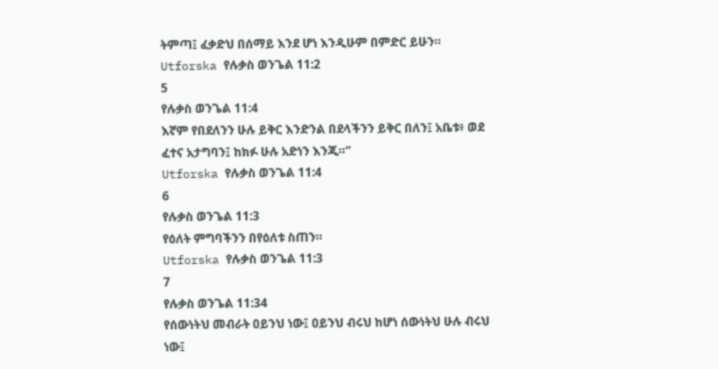ትምጣ፤ ፈቃድህ በሰማይ እንደ ሆነ እንዲሁም በምድር ይሁን።
Utforska የሉቃስ ወንጌል 11:2
5
የሉቃስ ወንጌል 11:4
እኛም የበደለንን ሁሉ ይቅር እንድንል በደላችንን ይቅር በለን፤ አቤቱ፥ ወደ ፈተና አታግባን፤ ከክፉ ሁሉ አድነን እንጂ።”
Utforska የሉቃስ ወንጌል 11:4
6
የሉቃስ ወንጌል 11:3
የዕለት ምግባችንን በየዕለቱ ስጠን።
Utforska የሉቃስ ወንጌል 11:3
7
የሉቃስ ወንጌል 11:34
የሰውነትህ መብራት ዐይንህ ነው፤ ዐይንህ ብሩህ ከሆነ ሰውነትህ ሁሉ ብሩህ ነው፤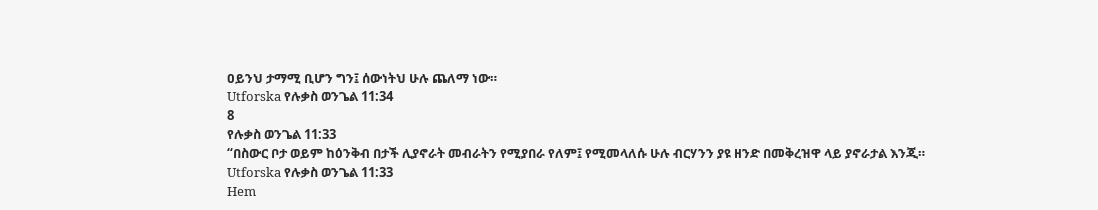ዐይንህ ታማሚ ቢሆን ግን፤ ሰውነትህ ሁሉ ጨለማ ነው።
Utforska የሉቃስ ወንጌል 11:34
8
የሉቃስ ወንጌል 11:33
“በስውር ቦታ ወይም ከዕንቅብ በታች ሊያኖራት መብራትን የሚያበራ የለም፤ የሚመላለሱ ሁሉ ብርሃንን ያዩ ዘንድ በመቅረዝዋ ላይ ያኖራታል እንጂ።
Utforska የሉቃስ ወንጌል 11:33
Hem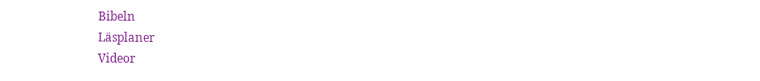Bibeln
Läsplaner
Videor